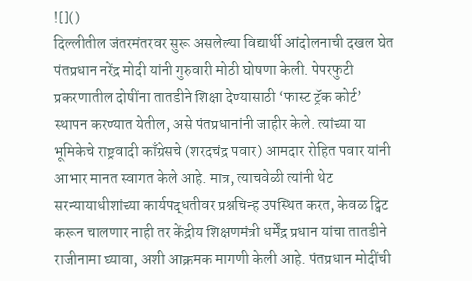![]()
दिल्लीतील जंतरमंतरवर सुरू असलेल्या विद्यार्थी आंदोलनाची दखल घेत पंतप्रधान नरेंद्र मोदी यांनी गुरुवारी मोठी घोषणा केली. पेपरफुटी प्रकरणातील दोषींना तातडीने शिक्षा देण्यासाठी ‘फास्ट ट्रॅक कोर्ट’ स्थापन करण्यात येतील, असे पंतप्रधानांनी जाहीर केले. त्यांच्या या भूमिकेचे राष्ट्रवादी काँग्रेसचे (शरदचंद्र पवार) आमदार रोहित पवार यांनी आभार मानत स्वागत केले आहे. मात्र, त्याचवेळी त्यांनी थेट सरन्यायाधीशांच्या कार्यपद्धतीवर प्रश्नचिन्ह उपस्थित करत, केवळ ट्विट करून चालणार नाही तर केंद्रीय शिक्षणमंत्री धर्मेंद्र प्रधान यांचा तातडीने राजीनामा घ्यावा, अशी आक्रमक मागणी केली आहे. पंतप्रधान मोदींची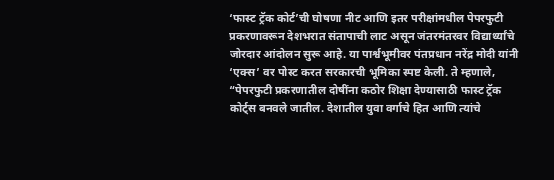‘फास्ट ट्रॅक कोर्ट’ची घोषणा नीट आणि इतर परीक्षांमधील पेपरफुटी प्रकरणावरून देशभरात संतापाची लाट असून जंतरमंतरवर विद्यार्थ्यांचे जोरदार आंदोलन सुरू आहे. या पार्श्वभूमीवर पंतप्रधान नरेंद्र मोदी यांनी ‘एक्स’ वर पोस्ट करत सरकारची भूमिका स्पष्ट केली. ते म्हणाले, “पेपरफुटी प्रकरणातील दोषींना कठोर शिक्षा देण्यासाठी फास्ट ट्रॅक कोर्ट्स बनवले जातील. देशातील युवा वर्गाचे हित आणि त्यांचे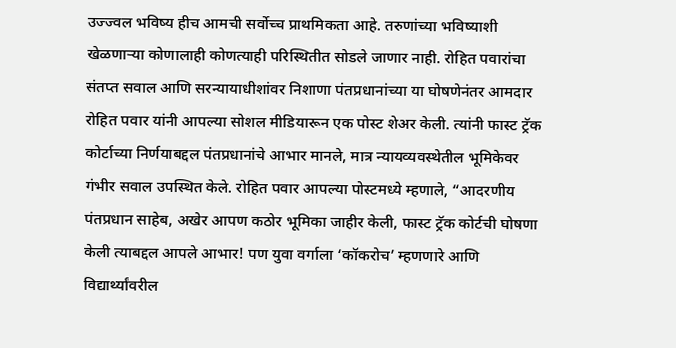उज्ज्वल भविष्य हीच आमची सर्वोच्च प्राथमिकता आहे. तरुणांच्या भविष्याशी खेळणाऱ्या कोणालाही कोणत्याही परिस्थितीत सोडले जाणार नाही. रोहित पवारांचा संतप्त सवाल आणि सरन्यायाधीशांवर निशाणा पंतप्रधानांच्या या घोषणेनंतर आमदार रोहित पवार यांनी आपल्या सोशल मीडियारून एक पोस्ट शेअर केली. त्यांनी फास्ट ट्रॅक कोर्टाच्या निर्णयाबद्दल पंतप्रधानांचे आभार मानले, मात्र न्यायव्यवस्थेतील भूमिकेवर गंभीर सवाल उपस्थित केले. रोहित पवार आपल्या पोस्टमध्ये म्हणाले, “आदरणीय पंतप्रधान साहेब, अखेर आपण कठोर भूमिका जाहीर केली, फास्ट ट्रॅक कोर्टची घोषणा केली त्याबद्दल आपले आभार! पण युवा वर्गाला ‘कॉकरोच’ म्हणणारे आणि विद्यार्थ्यांवरील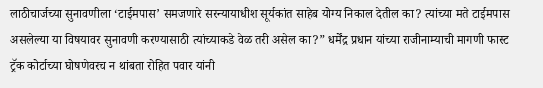लाठीचार्जच्या सुनावणीला ‘टाईमपास’ समजणारे सरन्यायाधीश सूर्यकांत साहेब योग्य निकाल देतील का? त्यांच्या मते टाईमपास असलेल्या या विषयावर सुनावणी करण्यासाठी त्यांच्याकडे वेळ तरी असेल का?” धर्मेंद्र प्रधान यांच्या राजीनाम्याची मागणी फास्ट ट्रॅक कोर्टाच्या घोषणेवरच न थांबता रोहित पवार यांनी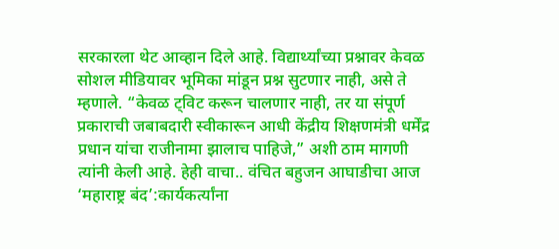सरकारला थेट आव्हान दिले आहे. विद्यार्थ्यांच्या प्रश्नावर केवळ सोशल मीडियावर भूमिका मांडून प्रश्न सुटणार नाही, असे ते म्हणाले. “केवळ ट्विट करून चालणार नाही, तर या संपूर्ण प्रकाराची जबाबदारी स्वीकारून आधी केंद्रीय शिक्षणमंत्री धर्मेंद्र प्रधान यांचा राजीनामा झालाच पाहिजे,” अशी ठाम मागणी त्यांनी केली आहे. हेही वाचा.. वंचित बहुजन आघाडीचा आज ‘महाराष्ट्र बंद’:कार्यकर्त्यांना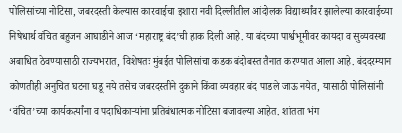पोलिसांच्या नोटिसा, जबरदस्ती केल्यास कारवाईचा इशारा नवी दिल्लीतील आंदोलक विद्यार्थ्यांवर झालेल्या कारवाईच्या निषेधार्थ वंचित बहुजन आघाडीने आज ‘महाराष्ट्र बंद’ची हाक दिली आहे. या बंदच्या पार्श्वभूमीवर कायदा व सुव्यवस्था अबाधित ठेवण्यासाठी राज्यभरात, विशेषतः मुंबईत पोलिसांचा कडक बंदोबस्त तैनात करण्यात आला आहे. बंददरम्यान कोणतीही अनुचित घटना घडू नये तसेच जबरदस्तीने दुकाने किंवा व्यवहार बंद पाडले जाऊ नयेत, यासाठी पोलिसांनी ‘वंचित’च्या कार्यकर्त्यांना व पदाधिकाऱ्यांना प्रतिबंधात्मक नोटिसा बजावल्या आहेत. शांतता भंग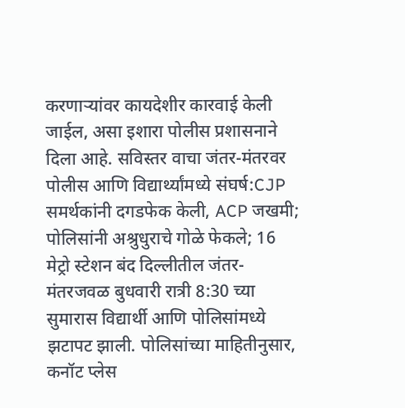करणाऱ्यांवर कायदेशीर कारवाई केली जाईल, असा इशारा पोलीस प्रशासनाने दिला आहे. सविस्तर वाचा जंतर-मंतरवर पोलीस आणि विद्यार्थ्यांमध्ये संघर्ष:CJP समर्थकांनी दगडफेक केली, ACP जखमी; पोलिसांनी अश्रुधुराचे गोळे फेकले; 16 मेट्रो स्टेशन बंद दिल्लीतील जंतर-मंतरजवळ बुधवारी रात्री 8:30 च्या सुमारास विद्यार्थी आणि पोलिसांमध्ये झटापट झाली. पोलिसांच्या माहितीनुसार, कनॉट प्लेस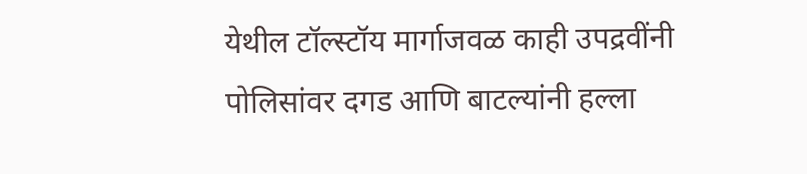येथील टॉल्स्टॉय मार्गाजवळ काही उपद्रवींनी पोलिसांवर दगड आणि बाटल्यांनी हल्ला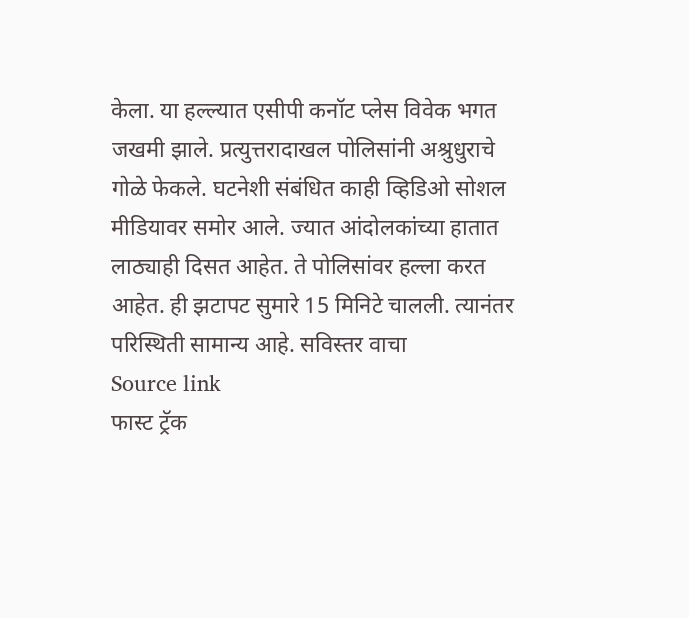केला. या हल्ल्यात एसीपी कनॉट प्लेस विवेक भगत जखमी झाले. प्रत्युत्तरादाखल पोलिसांनी अश्रुधुराचे गोळे फेकले. घटनेशी संबंधित काही व्हिडिओ सोशल मीडियावर समोर आले. ज्यात आंदोलकांच्या हातात लाठ्याही दिसत आहेत. ते पोलिसांवर हल्ला करत आहेत. ही झटापट सुमारे 15 मिनिटे चालली. त्यानंतर परिस्थिती सामान्य आहे. सविस्तर वाचा
Source link
फास्ट ट्रॅक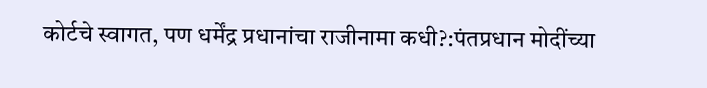कोर्टचे स्वागत, पण धर्मेंद्र प्रधानांचा राजीनामा कधी?:पंतप्रधान मोदींच्या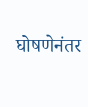घोषणेनंतर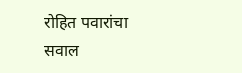रोहित पवारांचा सवाल